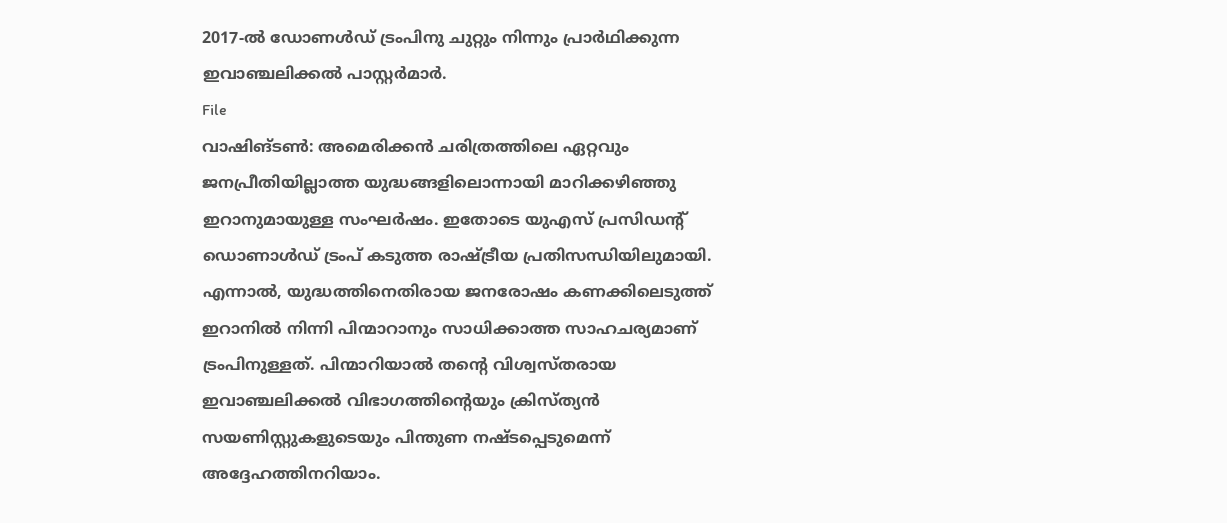2017-ൽ ഡോണൾഡ് ട്രംപിനു ചുറ്റും നിന്നും പ്രാർഥിക്കുന്ന ഇവാഞ്ചലിക്കൽ പാസ്റ്റർമാർ.
File
വാഷിങ്ടൺ: അമെരിക്കൻ ചരിത്രത്തിലെ ഏറ്റവും ജനപ്രീതിയില്ലാത്ത യുദ്ധങ്ങളിലൊന്നായി മാറിക്കഴിഞ്ഞു ഇറാനുമായുള്ള സംഘർഷം. ഇതോടെ യുഎസ് പ്രസിഡന്റ് ഡൊണാൾഡ് ട്രംപ് കടുത്ത രാഷ്ട്രീയ പ്രതിസന്ധിയിലുമായി. എന്നാൽ, യുദ്ധത്തിനെതിരായ ജനരോഷം കണക്കിലെടുത്ത് ഇറാനിൽ നിന്നി പിന്മാറാനും സാധിക്കാത്ത സാഹചര്യമാണ് ട്രംപിനുള്ളത്. പിന്മാറിയാൽ തന്റെ വിശ്വസ്തരായ ഇവാഞ്ചലിക്കൽ വിഭാഗത്തിന്റെയും ക്രിസ്ത്യൻ സയണിസ്റ്റുകളുടെയും പിന്തുണ നഷ്ടപ്പെടുമെന്ന് അദ്ദേഹത്തിനറിയാം.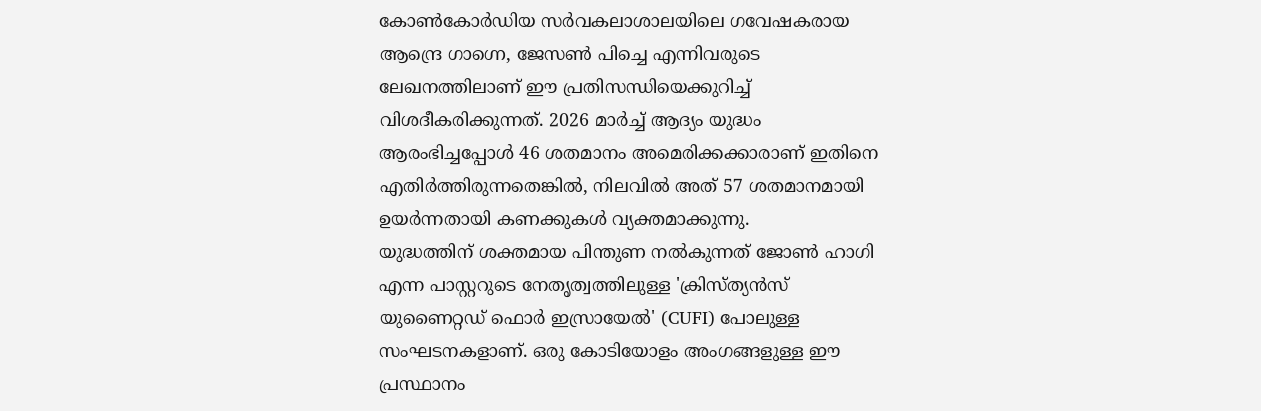കോൺകോർഡിയ സർവകലാശാലയിലെ ഗവേഷകരായ ആന്ദ്രെ ഗാഗ്നെ, ജേസൺ പിച്ചെ എന്നിവരുടെ ലേഖനത്തിലാണ് ഈ പ്രതിസന്ധിയെക്കുറിച്ച് വിശദീകരിക്കുന്നത്. 2026 മാർച്ച് ആദ്യം യുദ്ധം ആരംഭിച്ചപ്പോൾ 46 ശതമാനം അമെരിക്കക്കാരാണ് ഇതിനെ എതിർത്തിരുന്നതെങ്കിൽ, നിലവിൽ അത് 57 ശതമാനമായി ഉയർന്നതായി കണക്കുകൾ വ്യക്തമാക്കുന്നു.
യുദ്ധത്തിന് ശക്തമായ പിന്തുണ നൽകുന്നത് ജോൺ ഹാഗി എന്ന പാസ്റ്ററുടെ നേതൃത്വത്തിലുള്ള 'ക്രിസ്ത്യൻസ് യുണൈറ്റഡ് ഫൊർ ഇസ്രായേൽ' (CUFI) പോലുള്ള സംഘടനകളാണ്. ഒരു കോടിയോളം അംഗങ്ങളുള്ള ഈ പ്രസ്ഥാനം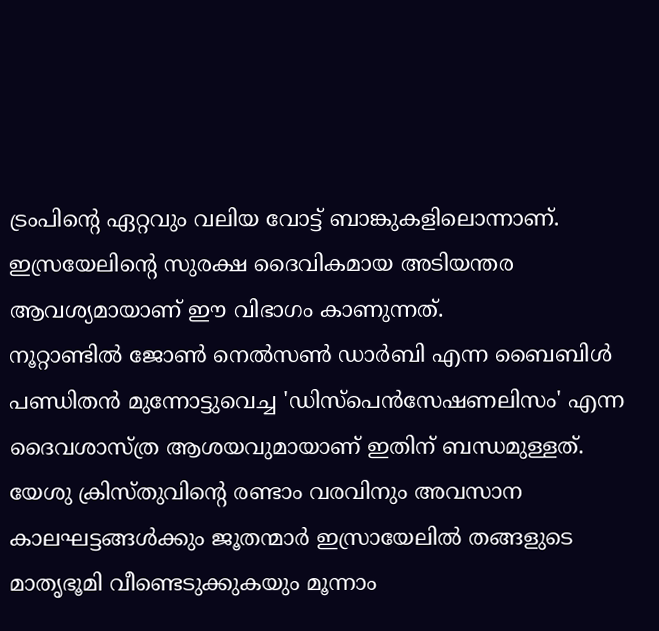ട്രംപിന്റെ ഏറ്റവും വലിയ വോട്ട് ബാങ്കുകളിലൊന്നാണ്. ഇസ്രയേലിന്റെ സുരക്ഷ ദൈവികമായ അടിയന്തര ആവശ്യമായാണ് ഈ വിഭാഗം കാണുന്നത്.
നൂറ്റാണ്ടിൽ ജോൺ നെൽസൺ ഡാർബി എന്ന ബൈബിൾ പണ്ഡിതൻ മുന്നോട്ടുവെച്ച 'ഡിസ്പെൻസേഷണലിസം' എന്ന ദൈവശാസ്ത്ര ആശയവുമായാണ് ഇതിന് ബന്ധമുള്ളത്. യേശു ക്രിസ്തുവിന്റെ രണ്ടാം വരവിനും അവസാന കാലഘട്ടങ്ങൾക്കും ജൂതന്മാർ ഇസ്രായേലിൽ തങ്ങളുടെ മാതൃഭൂമി വീണ്ടെടുക്കുകയും മൂന്നാം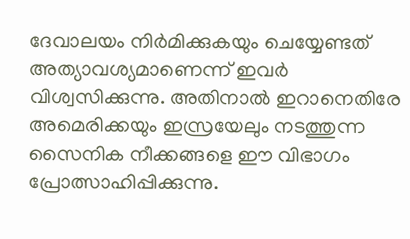ദേവാലയം നിർമിക്കുകയും ചെയ്യേണ്ടത് അത്യാവശ്യമാണെന്ന് ഇവർ വിശ്വസിക്കുന്നു. അതിനാൽ ഇറാനെതിരേ അമെരിക്കയും ഇസ്രയേലും നടത്തുന്ന സൈനിക നീക്കങ്ങളെ ഈ വിഭാഗം പ്രോത്സാഹിപ്പിക്കുന്നു.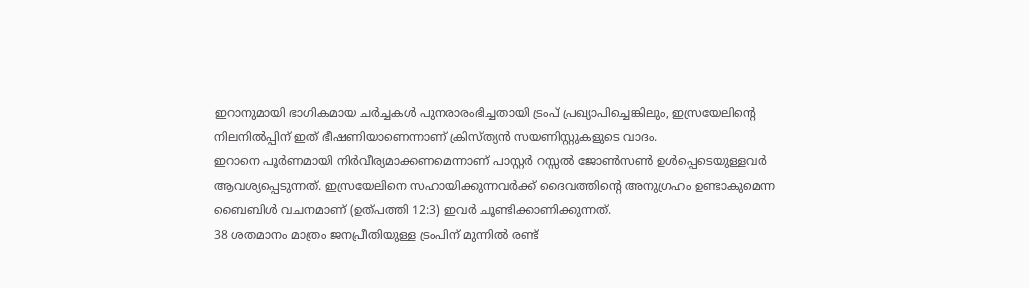ഇറാനുമായി ഭാഗികമായ ചർച്ചകൾ പുനരാരംഭിച്ചതായി ട്രംപ് പ്രഖ്യാപിച്ചെങ്കിലും, ഇസ്രയേലിന്റെ നിലനിൽപ്പിന് ഇത് ഭീഷണിയാണെന്നാണ് ക്രിസ്ത്യൻ സയണിസ്റ്റുകളുടെ വാദം.
ഇറാനെ പൂർണമായി നിർവീര്യമാക്കണമെന്നാണ് പാസ്റ്റർ റസ്സൽ ജോൺസൺ ഉൾപ്പെടെയുള്ളവർ ആവശ്യപ്പെടുന്നത്. ഇസ്രയേലിനെ സഹായിക്കുന്നവർക്ക് ദൈവത്തിന്റെ അനുഗ്രഹം ഉണ്ടാകുമെന്ന ബൈബിൾ വചനമാണ് (ഉത്പത്തി 12:3) ഇവർ ചൂണ്ടിക്കാണിക്കുന്നത്.
38 ശതമാനം മാത്രം ജനപ്രീതിയുള്ള ട്രംപിന് മുന്നിൽ രണ്ട്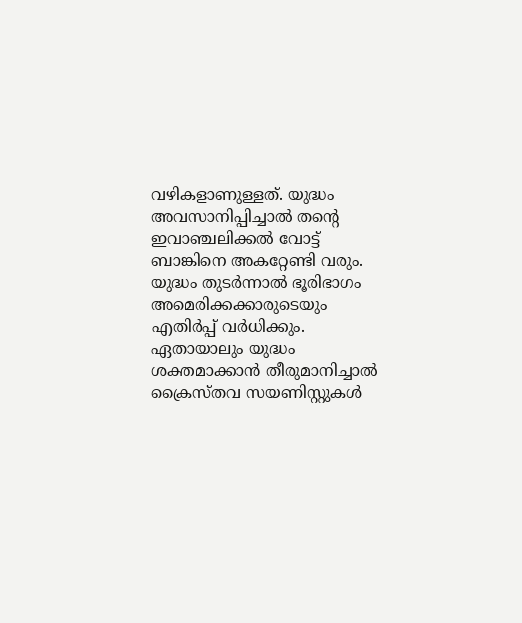വഴികളാണുള്ളത്. യുദ്ധം അവസാനിപ്പിച്ചാൽ തന്റെ ഇവാഞ്ചലിക്കൽ വോട്ട് ബാങ്കിനെ അകറ്റേണ്ടി വരും. യുദ്ധം തുടർന്നാൽ ഭൂരിഭാഗം അമെരിക്കക്കാരുടെയും എതിർപ്പ് വർധിക്കും. ഏതായാലും യുദ്ധം ശക്തമാക്കാൻ തീരുമാനിച്ചാൽ ക്രൈസ്തവ സയണിസ്റ്റുകൾ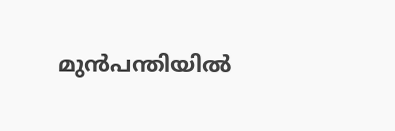മുൻപന്തിയിൽ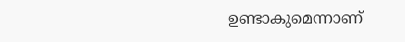ഉണ്ടാകുമെന്നാണ്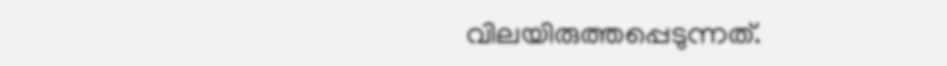വിലയിരുത്തപ്പെടുന്നത്.